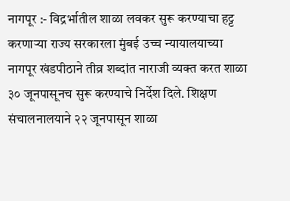नागपूर :- विद्रर्भातील शाळा लवकर सुरू करण्याचा हट्ट करणाऱ्या राज्य सरकारला मुंबई उच्च न्यायालयाच्या नागपूर खंडपीठाने तीव्र शब्दांत नाराजी व्यक्त करत शाळा ३० जूनपासूनच सुरू करण्याचे निर्देश दिले. शिक्षण संचालनालयाने २२ जूनपासून शाळा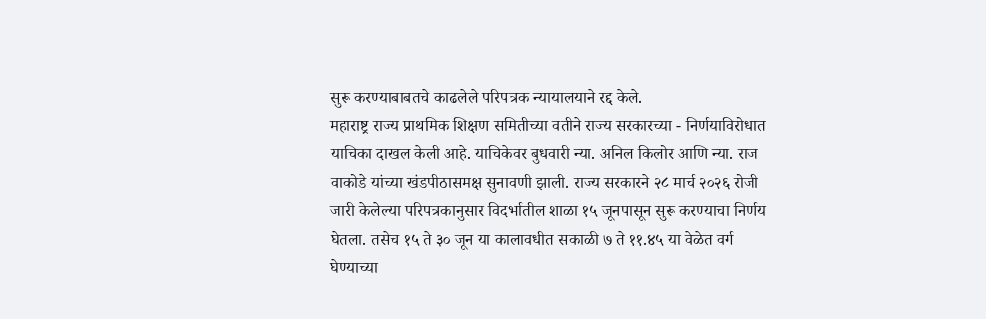सुरू करण्याबाबतचे काढलेले परिपत्रक न्यायालयाने रद्द केले.
महाराष्ट्र राज्य प्राथमिक शिक्षण समितीच्या वतीने राज्य सरकारच्या - निर्णयाविरोधात याचिका दाखल केली आहे. याचिकेवर बुधवारी न्या. अनिल किलोर आणि न्या. राज वाकोडे यांच्या खंडपीठासमक्ष सुनावणी झाली. राज्य सरकारने २८ मार्च २०२६ रोजी जारी केलेल्या परिपत्रकानुसार विदर्भातील शाळा १५ जूनपासून सुरू करण्याचा निर्णय घेतला. तसेच १५ ते ३० जून या कालावधीत सकाळी ७ ते ११.४५ या वेळेत वर्ग घेण्याच्या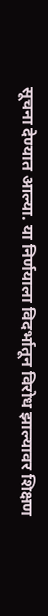सूचना देण्यात आल्या. या निर्णयाला विदर्भातून विरोध झाल्यावर शिक्षण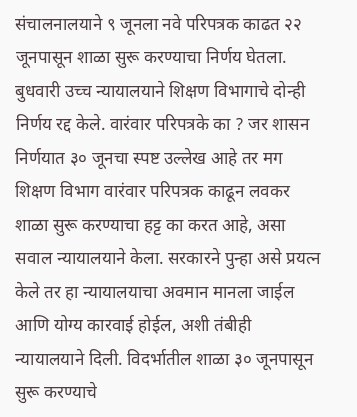संचालनालयाने ९ जूनला नवे परिपत्रक काढत २२ जूनपासून शाळा सुरू करण्याचा निर्णय घेतला. बुधवारी उच्च न्यायालयाने शिक्षण विभागाचे दोन्ही निर्णय रद्द केले. वारंवार परिपत्रके का ? जर शासन निर्णयात ३० जूनचा स्पष्ट उल्लेख आहे तर मग शिक्षण विभाग वारंवार परिपत्रक काढून लवकर शाळा सुरू करण्याचा हट्ट का करत आहे, असा सवाल न्यायालयाने केला. सरकारने पुन्हा असे प्रयत्न केले तर हा न्यायालयाचा अवमान मानला जाईल आणि योग्य कारवाई होईल, अशी तंबीही न्यायालयाने दिली. विदर्भातील शाळा ३० जूनपासून सुरू करण्याचे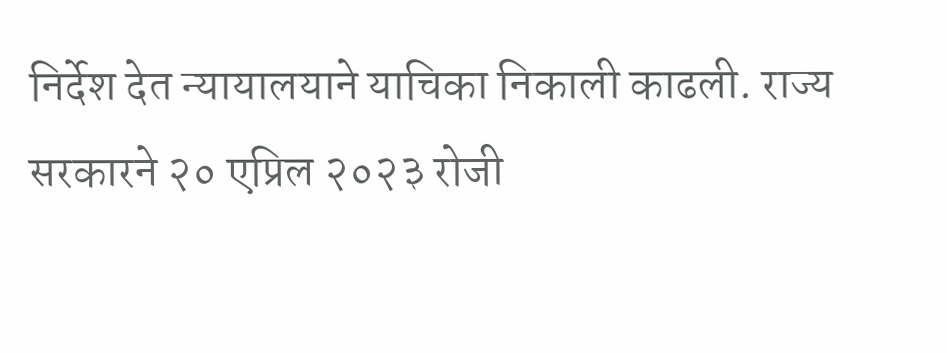निर्देश देत न्यायालयाने याचिका निकाली काढली. राज्य सरकारने २० एप्रिल २०२३ रोजी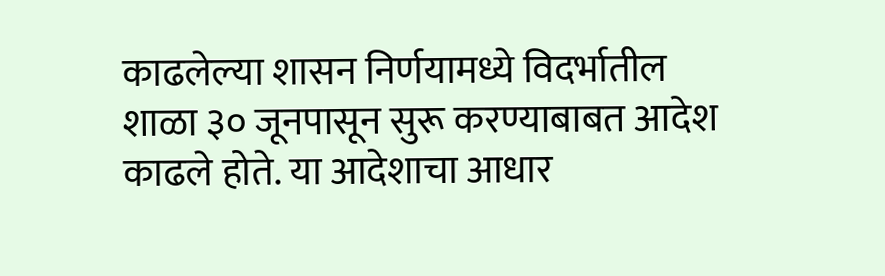काढलेल्या शासन निर्णयामध्ये विदर्भातील शाळा ३० जूनपासून सुरू करण्याबाबत आदेश काढले होते. या आदेशाचा आधार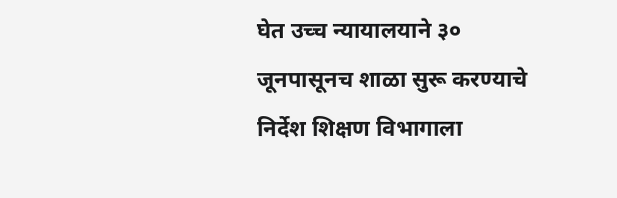घेत उच्च न्यायालयाने ३० जूनपासूनच शाळा सुरू करण्याचे निर्देश शिक्षण विभागाला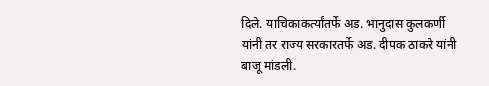दिले. याचिकाकर्त्यांतर्फे अड. भानुदास कुलकर्णी यांनी तर राज्य सरकारतर्फे अड. दीपक ठाकरे यांनी बाजू मांडली.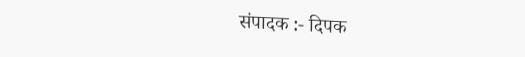संपादक :- दिपक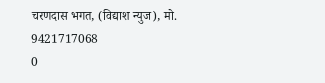चरणदास भगत, (विद्याश न्युज), मो. 9421717068
0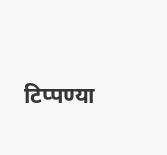टिप्पण्या